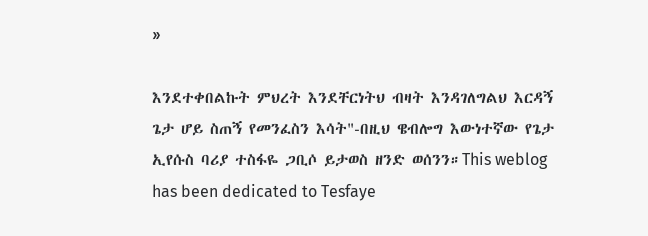»

እንደተቀበልኩት ምህረት እንደቸርነትህ ብዛት እንዳገለግልህ እርዳኝ ጌታ ሆይ ስጠኝ የመንፈስን እሳት"-በዚህ ዌብሎግ እውነተኛው የጌታ ኢየሱስ ባሪያ ተስፋዬ ጋቢሶ ይታወስ ዘንድ ወሰንን።This weblog has been dedicated to Tesfaye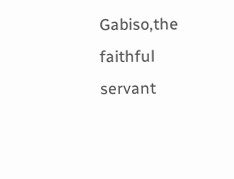Gabiso,the faithful servant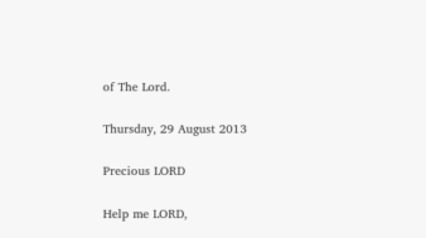of The Lord.

Thursday, 29 August 2013

Precious LORD

Help me LORD,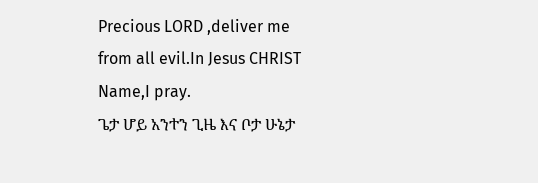Precious LORD ,deliver me from all evil.In Jesus CHRIST Name,I pray.
ጌታ ሆይ አንተን ጊዜ እና ቦታ ሁኔታ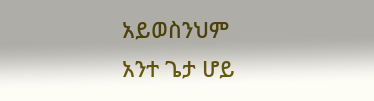አይወስንህም
አንተ ጌታ ሆይ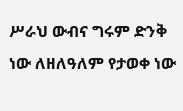ሥራህ ውብና ግሩም ድንቅ ነው ለዘለዓለም የታወቀ ነው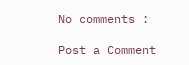No comments :

Post a Comment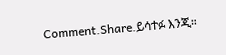Comment.Share.ይሳተፉ እንጂ።